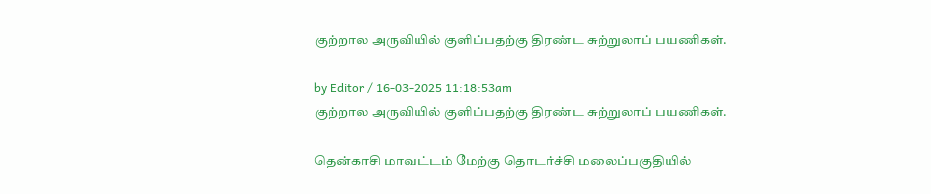குற்றால அருவியில் குளிப்பதற்கு திரண்ட சுற்றுலாப் பயணிகள்.

by Editor / 16-03-2025 11:18:53am
குற்றால அருவியில் குளிப்பதற்கு திரண்ட சுற்றுலாப் பயணிகள்.

தென்காசி மாவட்டம் மேற்கு தொடர்ச்சி மலைப்பகுதியில்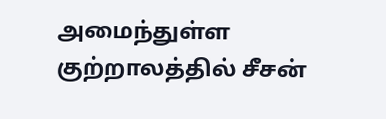அமைந்துள்ள குற்றாலத்தில் சீசன்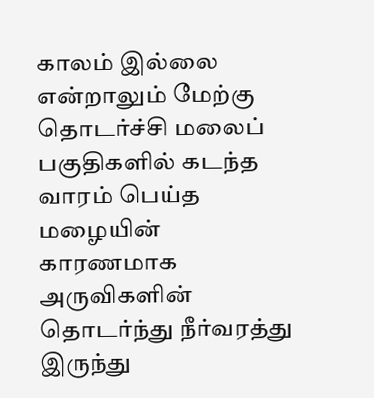காலம் இல்லை என்றாலும் மேற்கு தொடர்ச்சி மலைப் பகுதிகளில் கடந்த வாரம் பெய்த மழையின் காரணமாக அருவிகளின் தொடர்ந்து நீர்வரத்து இருந்து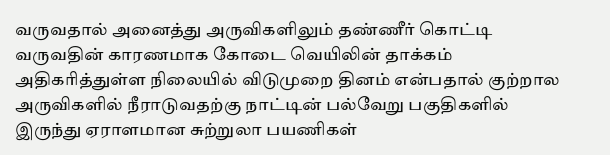வருவதால் அனைத்து அருவிகளிலும் தண்ணீர் கொட்டி வருவதின் காரணமாக கோடை வெயிலின் தாக்கம் அதிகரித்துள்ள நிலையில் விடுமுறை தினம் என்பதால் குற்றால அருவிகளில் நீராடுவதற்கு நாட்டின் பல்வேறு பகுதிகளில் இருந்து ஏராளமான சுற்றுலா பயணிகள்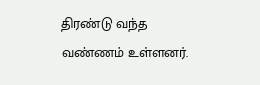திரண்டு வந்த வண்ணம் உள்ளனர்.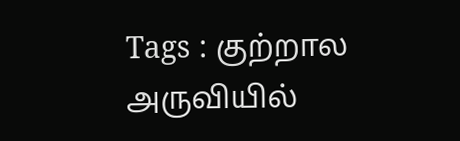Tags : குற்றால அருவியில்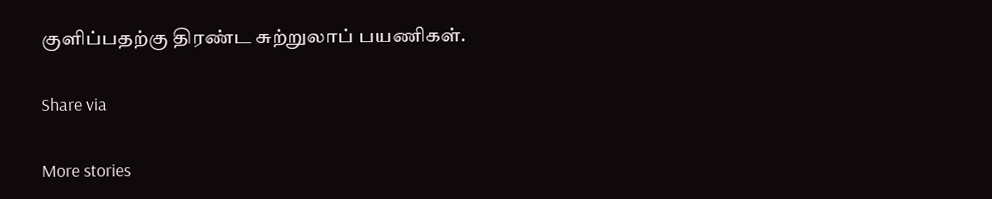குளிப்பதற்கு திரண்ட சுற்றுலாப் பயணிகள்.

Share via

More stories